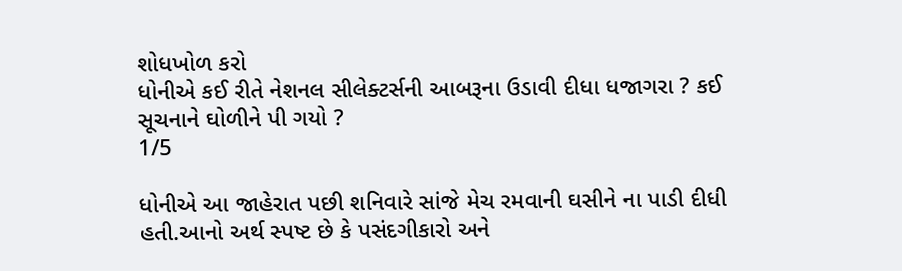શોધખોળ કરો
ધોનીએ કઈ રીતે નેશનલ સીલેક્ટર્સની આબરૂના ઉડાવી દીધા ધજાગરા ? કઈ સૂચનાને ઘોળીને પી ગયો ?
1/5

ધોનીએ આ જાહેરાત પછી શનિવારે સાંજે મેચ રમવાની ઘસીને ના પાડી દીધી હતી.આનો અર્થ સ્પષ્ટ છે કે પસંદગીકારો અને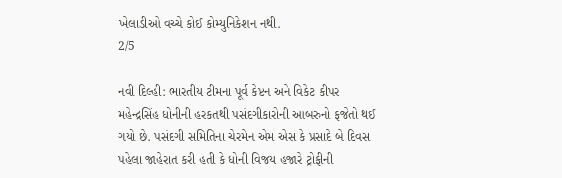ખેલાડીઓ વચ્ચે કોઈ કોમ્યુનિકેશન નથી.
2/5

નવી દિલ્હી: ભારતીય ટીમના પૂર્વ કેપ્ટન અને વિકેટ કીપર મહેન્દ્રસિંહ ધોનીની હરકતથી પસંદગીકારોની આબરુનો ફજેતો થઈ ગયો છે. પસંદગી સમિતિના ચેરમેન એમ એસ કે પ્રસાદે બે દિવસ પહેલા જાહેરાત કરી હતી કે ધોની વિજય હજારે ટ્રોફીની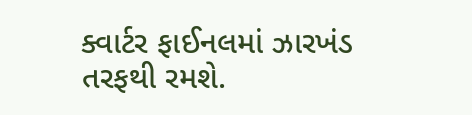ક્વાર્ટર ફાઈનલમાં ઝારખંડ તરફથી રમશે.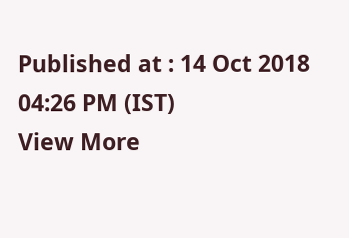Published at : 14 Oct 2018 04:26 PM (IST)
View More